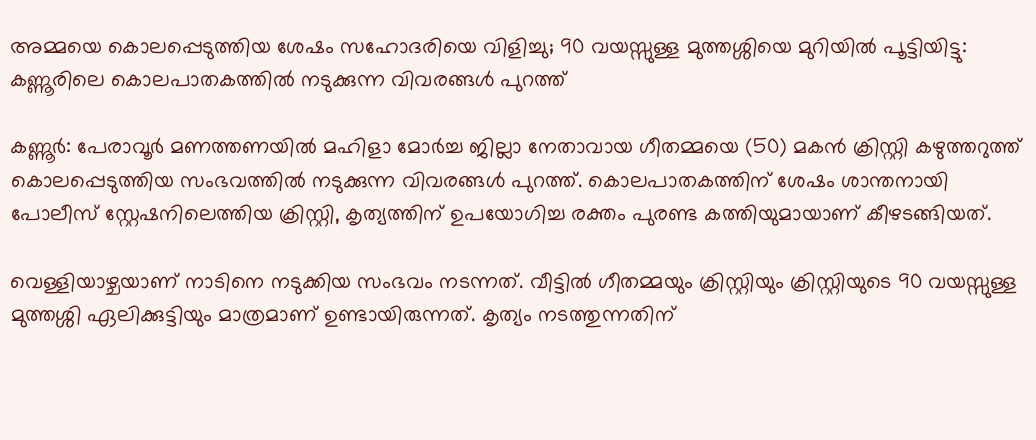അമ്മയെ കൊലപ്പെടുത്തിയ ശേഷം സഹോദരിയെ വിളിച്ചു; 90 വയസ്സുള്ള മുത്തശ്ശിയെ മുറിയിൽ പൂട്ടിയിട്ടു: കണ്ണൂരിലെ കൊലപാതകത്തിൽ നടുക്കുന്ന വിവരങ്ങൾ പുറത്ത്

കണ്ണൂർ: പേരാവൂർ മണത്തണയിൽ മഹിളാ മോർച്ച ജില്ലാ നേതാവായ ഗീതമ്മയെ (50) മകൻ ക്രിസ്റ്റി കഴുത്തറുത്ത് കൊലപ്പെടുത്തിയ സംഭവത്തിൽ നടുക്കുന്ന വിവരങ്ങൾ പുറത്ത്. കൊലപാതകത്തിന് ശേഷം ശാന്തനായി പോലീസ് സ്റ്റേഷനിലെത്തിയ ക്രിസ്റ്റി, കൃത്യത്തിന് ഉപയോഗിച്ച രക്തം പുരണ്ട കത്തിയുമായാണ് കീഴടങ്ങിയത്.

വെള്ളിയാഴ്ചയാണ് നാടിനെ നടുക്കിയ സംഭവം നടന്നത്. വീട്ടിൽ ഗീതമ്മയും ക്രിസ്റ്റിയും ക്രിസ്റ്റിയുടെ 90 വയസ്സുള്ള മുത്തശ്ശി ഏലിക്കുട്ടിയും മാത്രമാണ് ഉണ്ടായിരുന്നത്. കൃത്യം നടത്തുന്നതിന്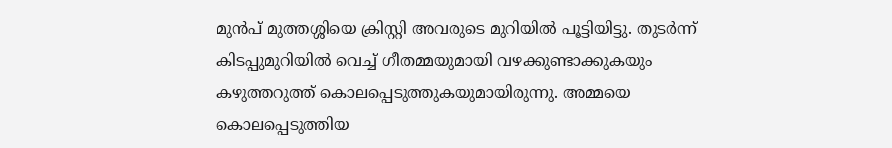മുൻപ് മുത്തശ്ശിയെ ക്രിസ്റ്റി അവരുടെ മുറിയിൽ പൂട്ടിയിട്ടു. തുടർന്ന് കിടപ്പുമുറിയിൽ വെച്ച് ഗീതമ്മയുമായി വഴക്കുണ്ടാക്കുകയും കഴുത്തറുത്ത് കൊലപ്പെടുത്തുകയുമായിരുന്നു. അമ്മയെ കൊലപ്പെടുത്തിയ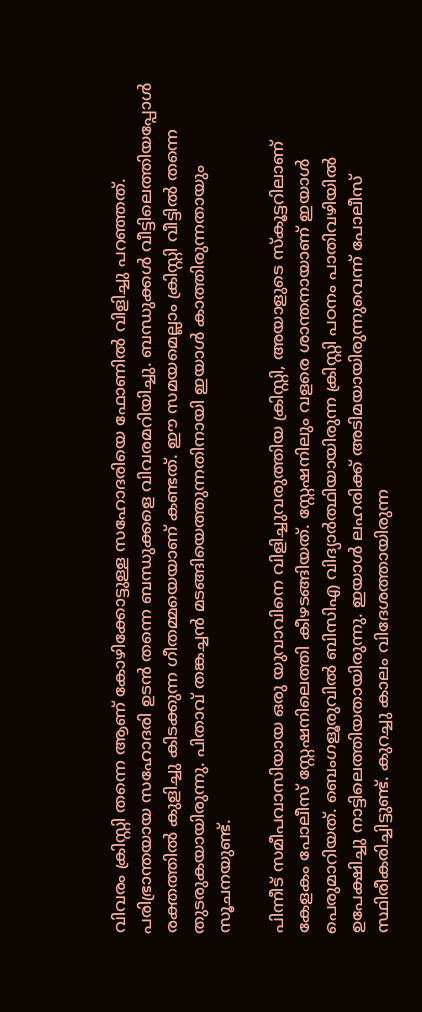വിവരം ക്രിസ്റ്റി തന്നെ ആണ് കോഴിക്കോട്ടുള്ള സഹോദരിയെ ഫോണിൽ വിളിച്ചു പറഞ്ഞത്. പരിഭ്രാന്തയായ സഹോദരി ഉടൻ തന്നെ ബന്ധുക്കളെ വിവരമറിയിച്ചു. ബന്ധുക്കൾ വീട്ടിലെത്തിയപ്പോൾ രക്തത്തിൽ കുളിച്ചു കിടക്കുന്ന ഗീതമ്മയെയാണ് കണ്ടത്. ഈ സമയമെല്ലാം ക്രിസ്റ്റി വീട്ടിൽ തന്നെ തുടരുകയായിരുന്നു. പിതാവ് തങ്കച്ചൻ മടങ്ങിയെത്തുന്നതിനായി ഇയാൾ കാത്തിരുന്നതായും സൂചനയുണ്ട്.

പിന്നീട് സമീപവാസിയായ ഒരു യുവാവിനെ വിളിച്ചുവരുത്തിയ ക്രിസ്റ്റി, അയാളുടെ സ്കൂട്ടറിലാണ് കേളകം പോലീസ് സ്റ്റേഷനിലെത്തി കീഴടങ്ങിയത്. സ്റ്റേഷനിലും വളരെ ശാന്തനായാണ് ഇയാൾ പെരുമാറിയത്. ബെംഗളൂരുവിൽ ബിസിഎ വിദ്യാർത്ഥിയായിരുന്ന ക്രിസ്റ്റി പഠനം പാതിവഴിയിൽ ഉപേക്ഷിച്ചു നാട്ടിലെത്തിയതായിരുന്നു. ഇയാൾ ലഹരിക്ക് അടിമയായിരുന്നുവെന്ന് പോലീസ് സ്ഥിരീകരിച്ചിട്ടുണ്ട്. കുറച്ചു കാലം വിദേശത്തായിരുന്ന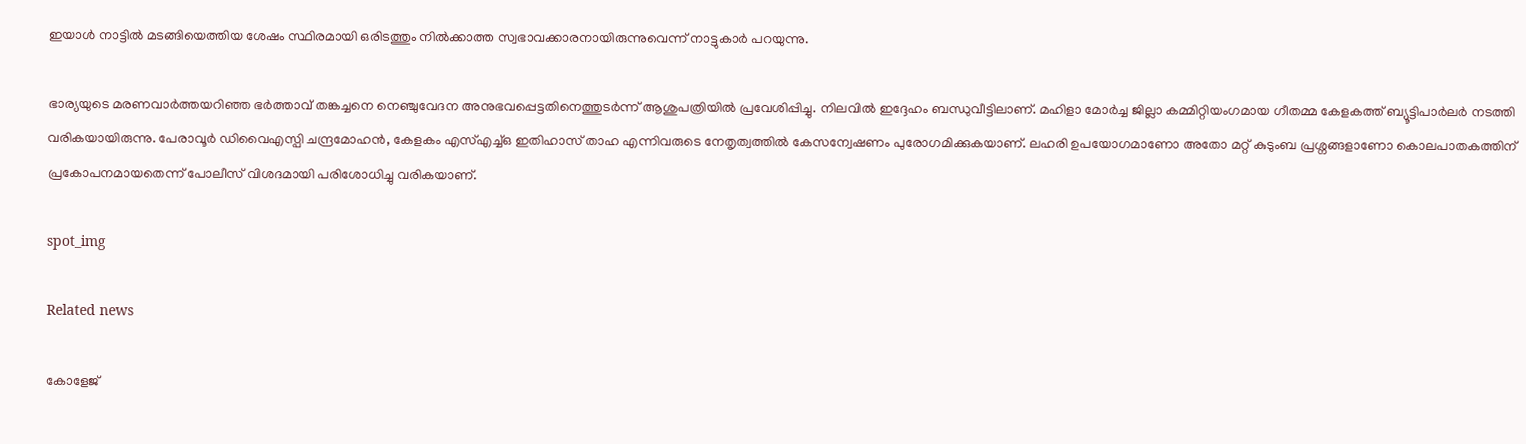ഇയാൾ നാട്ടിൽ മടങ്ങിയെത്തിയ ശേഷം സ്ഥിരമായി ഒരിടത്തും നിൽക്കാത്ത സ്വഭാവക്കാരനായിരുന്നുവെന്ന് നാട്ടുകാർ പറയുന്നു.

ഭാര്യയുടെ മരണവാർത്തയറിഞ്ഞ ഭർത്താവ് തങ്കച്ചനെ നെഞ്ചുവേദന അനുഭവപ്പെട്ടതിനെത്തുടർന്ന് ആശുപത്രിയിൽ പ്രവേശിപ്പിച്ചു. നിലവിൽ ഇദ്ദേഹം ബന്ധുവീട്ടിലാണ്. മഹിളാ മോർച്ച ജില്ലാ കമ്മിറ്റിയംഗമായ ഗീതമ്മ കേളകത്ത് ബ്യൂട്ടിപാർലർ നടത്തി വരികയായിരുന്നു. പേരാവൂർ ഡിവൈഎസ്പി ചന്ദ്രമോഹൻ, കേളകം എസ്എച്ച്ഒ ഇതിഹാസ് താഹ എന്നിവരുടെ നേതൃത്വത്തിൽ കേസന്വേഷണം പുരോഗമിക്കുകയാണ്. ലഹരി ഉപയോഗമാണോ അതോ മറ്റ് കുടുംബ പ്രശ്നങ്ങളാണോ കൊലപാതകത്തിന് പ്രകോപനമായതെന്ന് പോലീസ് വിശദമായി പരിശോധിച്ചു വരികയാണ്.

spot_img

Related news

കോളേജ്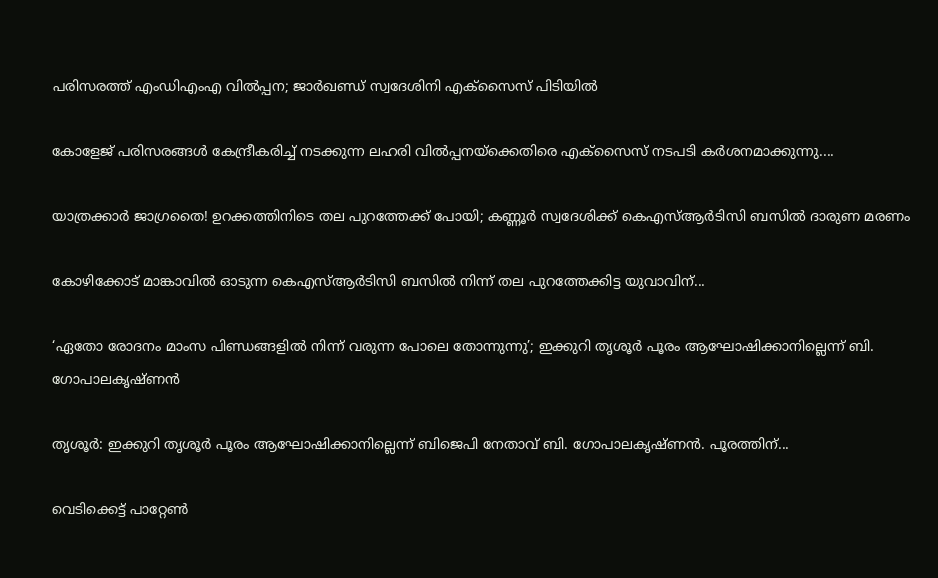പരിസരത്ത് എംഡിഎംഎ വിൽപ്പന; ജാർഖണ്ഡ് സ്വദേശിനി എക്‌സൈസ് പിടിയിൽ

കോളേജ് പരിസരങ്ങൾ കേന്ദ്രീകരിച്ച് നടക്കുന്ന ലഹരി വിൽപ്പനയ്‌ക്കെതിരെ എക്‌സൈസ് നടപടി കർശനമാക്കുന്നു....

യാത്രക്കാർ ജാഗ്രതൈ! ഉറക്കത്തിനിടെ തല പുറത്തേക്ക് പോയി; കണ്ണൂർ സ്വദേശിക്ക് കെഎസ്ആർടിസി ബസിൽ ദാരുണ മരണം

കോഴിക്കോട് മാങ്കാവില്‍ ഓടുന്ന കെഎസ്ആര്‍ടിസി ബസില്‍ നിന്ന് തല പുറത്തേക്കിട്ട യുവാവിന്...

‘ഏതോ രോദനം മാംസ പിണ്ഡങ്ങളിൽ നിന്ന് വരുന്ന പോലെ തോന്നുന്നു’; ഇക്കുറി തൃശൂർ പൂരം ആഘോഷിക്കാനില്ലെന്ന് ബി. ഗോപാലകൃഷ്ണൻ

തൃശൂർ: ഇക്കുറി തൃശൂർ പൂരം ആഘോഷിക്കാനില്ലെന്ന് ബിജെപി നേതാവ് ബി. ഗോപാലകൃഷ്ണൻ. പൂരത്തിന്...

വെടിക്കെട്ട് പാറ്റേൺ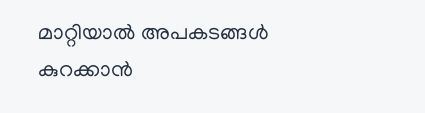മാറ്റിയാൽ അപകടങ്ങൾ കുറക്കാൻ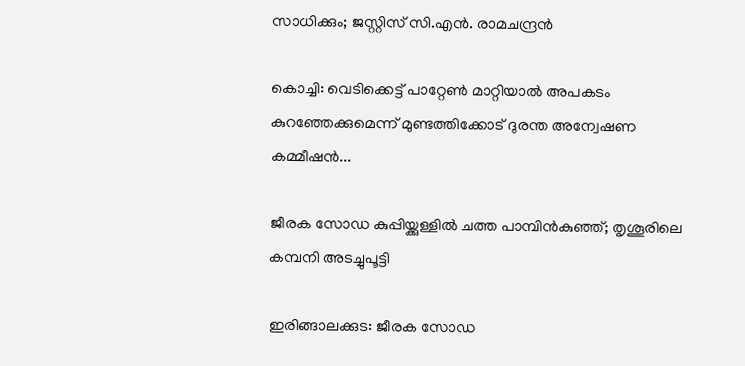സാധിക്കും; ജസ്റ്റിസ് സി.എൻ. രാമചന്ദ്രൻ

കൊച്ചി: വെടിക്കെട്ട്‌ പാറ്റേൺ മാറ്റിയാൽ അപകടം കുറഞ്ഞേക്കുമെന്ന് മുണ്ടത്തിക്കോട് ദുരന്ത അന്വേഷണ കമ്മീഷൻ...

ജീരക സോഡ കുപ്പിയ്ക്കുള്ളില്‍ ചത്ത പാമ്പിന്‍കുഞ്ഞ്; തൃശൂരിലെ കമ്പനി അടച്ചുപൂട്ടി

ഇരിങ്ങാലക്കുട: ജീരക സോഡ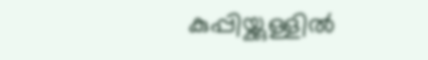കുപ്പിയ്ക്കുള്ളില്‍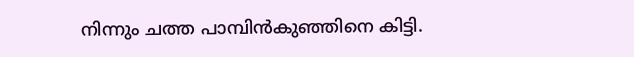നിന്നും ചത്ത പാമ്പിന്‍കുഞ്ഞിനെ കിട്ടി.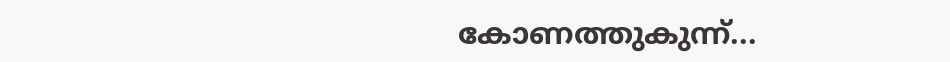കോണത്തുകുന്ന്...